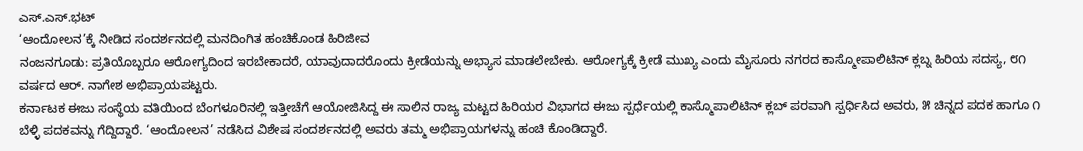ಎಸ್.ಎಸ್.ಭಟ್
‘ಆಂದೋಲನ’ಕ್ಕೆ ನೀಡಿದ ಸಂದರ್ಶನದಲ್ಲಿ ಮನದಿಂಗಿತ ಹಂಚಿಕೊಂಡ ಹಿರಿಜೀವ
ನಂಜನಗೂಡು: ಪ್ರತಿಯೊಬ್ಬರೂ ಆರೋಗ್ಯದಿಂದ ಇರಬೇಕಾದರೆ, ಯಾವುದಾದರೊಂದು ಕ್ರೀಡೆಯನ್ನು ಅಭ್ಯಾಸ ಮಾಡಲೇಬೇಕು. ಆರೋಗ್ಯಕ್ಕೆ ಕ್ರೀಡೆ ಮುಖ್ಯ ಎಂದು ಮೈಸೂರು ನಗರದ ಕಾಸ್ಮೋಪಾಲಿಟಿನ್ ಕ್ಲಬ್ನ ಹಿರಿಯ ಸದಸ್ಯ, ೮೧ ವರ್ಷದ ಆರ್. ನಾಗೇಶ ಅಭಿಪ್ರಾಯಪಟ್ಟರು.
ಕರ್ನಾಟಕ ಈಜು ಸಂಸ್ಥೆಯ ವತಿಯಿಂದ ಬೆಂಗಳೂರಿನಲ್ಲಿ ಇತ್ತೀಚೆಗೆ ಆಯೋಜಿಸಿದ್ದ ಈ ಸಾಲಿನ ರಾಜ್ಯ ಮಟ್ಟದ ಹಿರಿಯರ ವಿಭಾಗದ ಈಜು ಸ್ಪರ್ಧೆಯಲ್ಲಿ ಕಾಸ್ಮೊಪಾಲಿಟಿನ್ ಕ್ಲಬ್ ಪರವಾಗಿ ಸ್ಪರ್ಧಿಸಿದ ಅವರು, ೫ ಚಿನ್ನದ ಪದಕ ಹಾಗೂ ೧ ಬೆಳ್ಳಿ ಪದಕವನ್ನು ಗೆದ್ದಿದ್ದಾರೆ. ‘ಆಂದೋಲನ’ ನಡೆಸಿದ ವಿಶೇಷ ಸಂದರ್ಶನದಲ್ಲಿ ಅವರು ತಮ್ಮ ಅಭಿಪ್ರಾಯಗಳನ್ನು ಹಂಚಿ ಕೊಂಡಿದ್ದಾರೆ.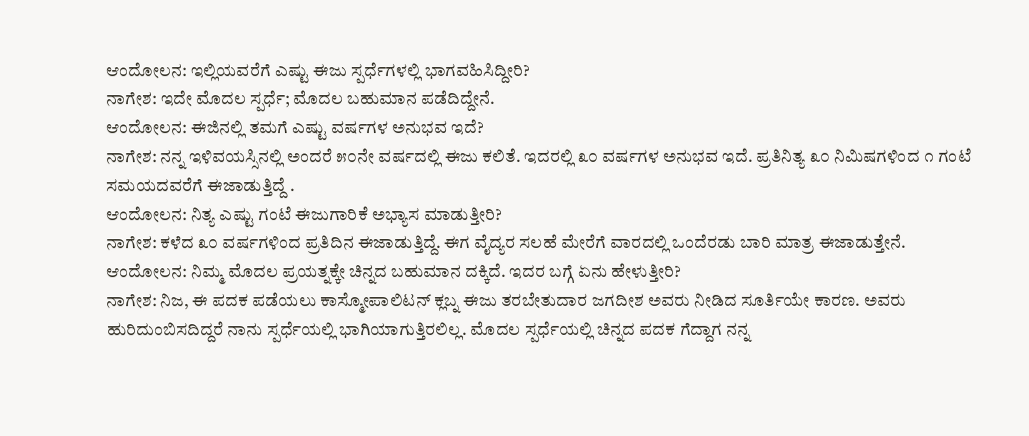ಆಂದೋಲನ: ಇಲ್ಲಿಯವರೆಗೆ ಎಷ್ಟು ಈಜು ಸ್ಪರ್ಧೆಗಳಲ್ಲಿ ಭಾಗವಹಿಸಿದ್ದೀರಿ?
ನಾಗೇಶ: ಇದೇ ಮೊದಲ ಸ್ಪರ್ಧೆ; ಮೊದಲ ಬಹುಮಾನ ಪಡೆದಿದ್ದೇನೆ.
ಆಂದೋಲನ: ಈಜಿನಲ್ಲಿ ತಮಗೆ ಎಷ್ಟು ವರ್ಷಗಳ ಅನುಭವ ಇದೆ?
ನಾಗೇಶ: ನನ್ನ ಇಳಿವಯಸ್ಸಿನಲ್ಲಿ ಅಂದರೆ ೫೦ನೇ ವರ್ಷದಲ್ಲಿ ಈಜು ಕಲಿತೆ. ಇದರಲ್ಲಿ ೩೦ ವರ್ಷಗಳ ಅನುಭವ ಇದೆ. ಪ್ರತಿನಿತ್ಯ ೩೦ ನಿಮಿಷಗಳಿಂದ ೧ ಗಂಟೆ ಸಮಯದವರೆಗೆ ಈಜಾಡುತ್ತಿದ್ದೆ .
ಆಂದೋಲನ: ನಿತ್ಯ ಎಷ್ಟು ಗಂಟೆ ಈಜುಗಾರಿಕೆ ಅಭ್ಯಾಸ ಮಾಡುತ್ತೀರಿ?
ನಾಗೇಶ: ಕಳೆದ ೩೦ ವರ್ಷಗಳಿಂದ ಪ್ರತಿದಿನ ಈಜಾಡುತ್ತಿದ್ದೆ. ಈಗ ವೈದ್ಯರ ಸಲಹೆ ಮೇರೆಗೆ ವಾರದಲ್ಲಿ ಒಂದೆರಡು ಬಾರಿ ಮಾತ್ರ ಈಜಾಡುತ್ತೇನೆ.
ಆಂದೋಲನ: ನಿಮ್ಮ ಮೊದಲ ಪ್ರಯತ್ನಕ್ಕೇ ಚಿನ್ನದ ಬಹುಮಾನ ದಕ್ಕಿದೆ. ಇದರ ಬಗ್ಗೆ ಏನು ಹೇಳುತ್ತೀರಿ?
ನಾಗೇಶ: ನಿಜ, ಈ ಪದಕ ಪಡೆಯಲು ಕಾಸ್ಮೋಪಾಲಿಟನ್ ಕ್ಲಬ್ನ ಈಜು ತರಬೇತುದಾರ ಜಗದೀಶ ಅವರು ನೀಡಿದ ಸೂರ್ತಿಯೇ ಕಾರಣ. ಅವರು ಹುರಿದುಂಬಿಸದಿದ್ದರೆ ನಾನು ಸ್ಪರ್ಧೆಯಲ್ಲಿ ಭಾಗಿಯಾಗುತ್ತಿರಲಿಲ್ಲ. ಮೊದಲ ಸ್ಪರ್ಧೆಯಲ್ಲಿ ಚಿನ್ನದ ಪದಕ ಗೆದ್ದಾಗ ನನ್ನ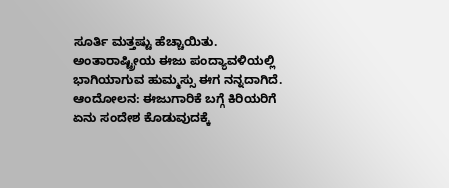ಸೂರ್ತಿ ಮತ್ತಷ್ಟು ಹೆಚ್ಚಾಯಿತು. ಅಂತಾರಾಷ್ಟ್ರೀಯ ಈಜು ಪಂದ್ಯಾವಳಿಯಲ್ಲಿ ಭಾಗಿಯಾಗುವ ಹುಮ್ಮಸ್ಸು ಈಗ ನನ್ನದಾಗಿದೆ.
ಆಂದೋಲನ: ಈಜುಗಾರಿಕೆ ಬಗ್ಗೆ ಕಿರಿಯರಿಗೆ ಏನು ಸಂದೇಶ ಕೊಡುವುದಕ್ಕೆ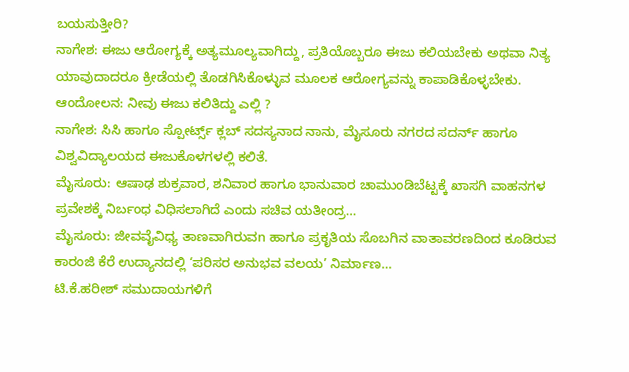ಬಯಸುತ್ತೀರಿ?
ನಾಗೇಶ: ಈಜು ಆರೋಗ್ಯಕ್ಕೆ ಅತ್ಯಮೂಲ್ಯವಾಗಿದ್ದು, ಪ್ರತಿಯೊಬ್ಬರೂ ಈಜು ಕಲಿಯಬೇಕು ಅಥವಾ ನಿತ್ಯ ಯಾವುದಾದರೂ ಕ್ರೀಡೆಯಲ್ಲಿ ತೊಡಗಿಸಿಕೊಳ್ಳುವ ಮೂಲಕ ಆರೋಗ್ಯವನ್ನು ಕಾಪಾಡಿಕೊಳ್ಳಬೇಕು.
ಆಂದೋಲನ: ನೀವು ಈಜು ಕಲಿತಿದ್ದು ಎಲ್ಲಿ ?
ನಾಗೇಶ: ಸಿಸಿ ಹಾಗೂ ಸ್ಪೋರ್ಟ್ಸ್ ಕ್ಲಬ್ ಸದಸ್ಯನಾದ ನಾನು, ಮೈಸೂರು ನಗರದ ಸದರ್ನ್ ಹಾಗೂ ವಿಶ್ವವಿದ್ಯಾಲಯದ ಈಜುಕೊಳಗಳಲ್ಲಿ ಕಲಿತೆ.
ಮೈಸೂರು: ಆಷಾಢ ಶುಕ್ರವಾರ, ಶನಿವಾರ ಹಾಗೂ ಭಾನುವಾರ ಚಾಮುಂಡಿಬೆಟ್ಟಕ್ಕೆ ಖಾಸಗಿ ವಾಹನಗಳ ಪ್ರವೇಶಕ್ಕೆ ನಿರ್ಬಂಧ ವಿಧಿಸಲಾಗಿದೆ ಎಂದು ಸಚಿವ ಯತೀಂದ್ರ…
ಮೈಸೂರು: ಜೀವವೈವಿಧ್ಯ ತಾಣವಾಗಿರುವn ಹಾಗೂ ಪ್ರಕೃತಿಯ ಸೊಬಗಿನ ವಾತಾವರಣದಿಂದ ಕೂಡಿರುವ ಕಾರಂಜಿ ಕೆರೆ ಉದ್ಯಾನದಲ್ಲಿ ‘ಪರಿಸರ ಅನುಭವ ವಲಯ’ ನಿರ್ಮಾಣ…
ಟಿ.ಕೆ.ಹರೀಶ್ ಸಮುದಾಯಗಳಿಗೆ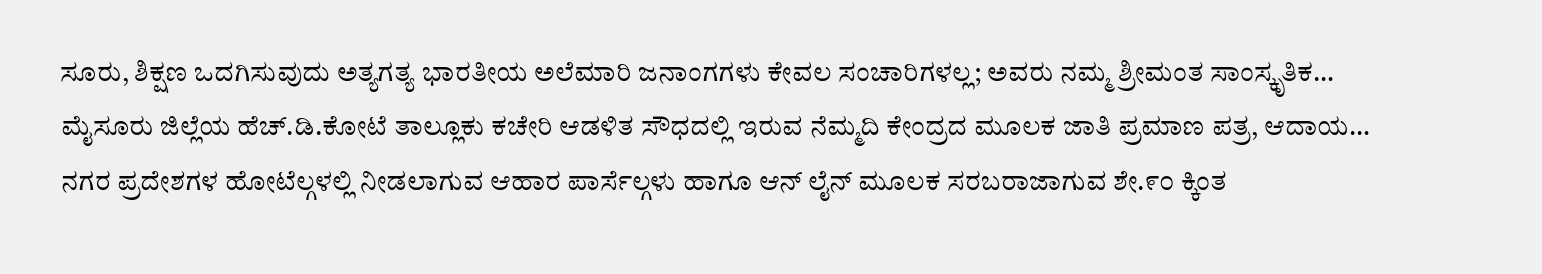ಸೂರು, ಶಿಕ್ಷಣ ಒದಗಿಸುವುದು ಅತ್ಯಗತ್ಯ ಭಾರತೀಯ ಅಲೆಮಾರಿ ಜನಾಂಗಗಳು ಕೇವಲ ಸಂಚಾರಿಗಳಲ್ಲ; ಅವರು ನಮ್ಮ ಶ್ರೀಮಂತ ಸಾಂಸ್ಕೃತಿಕ…
ಮೈಸೂರು ಜಿಲ್ಲೆಯ ಹೆಚ್.ಡಿ.ಕೋಟೆ ತಾಲ್ಲೂಕು ಕಚೇರಿ ಆಡಳಿತ ಸೌಧದಲ್ಲಿ ಇರುವ ನೆಮ್ಮದಿ ಕೇಂದ್ರದ ಮೂಲಕ ಜಾತಿ ಪ್ರಮಾಣ ಪತ್ರ, ಆದಾಯ…
ನಗರ ಪ್ರದೇಶಗಳ ಹೋಟೆಲ್ಗಳಲ್ಲಿ ನೀಡಲಾಗುವ ಆಹಾರ ಪಾರ್ಸೆಲ್ಗಳು ಹಾಗೂ ಆನ್ ಲೈನ್ ಮೂಲಕ ಸರಬರಾಜಾಗುವ ಶೇ.೯೦ ಕ್ಕಿಂತ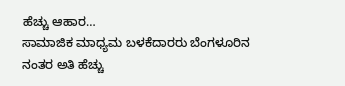ಹೆಚ್ಚು ಆಹಾರ…
ಸಾಮಾಜಿಕ ಮಾಧ್ಯಮ ಬಳಕೆದಾರರು ಬೆಂಗಳೂರಿನ ನಂತರ ಅತಿ ಹೆಚ್ಚು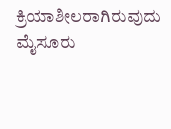ಕ್ರಿಯಾಶೀಲರಾಗಿರುವುದು ಮೈಸೂರು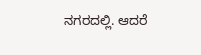ನಗರದಲ್ಲಿ. ಆದರೆ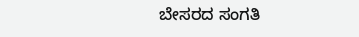ಬೇಸರದ ಸಂಗತಿ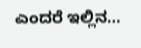ಎಂದರೆ ಇಲ್ಲಿನ…